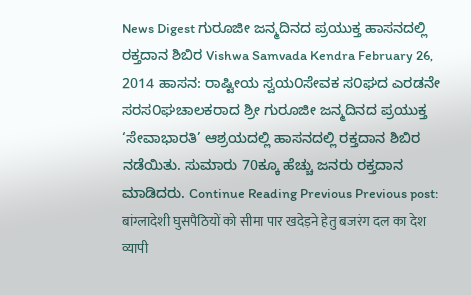News Digest ಗುರೂಜೀ ಜನ್ಮದಿನದ ಪ್ರಯುಕ್ತ ಹಾಸನದಲ್ಲಿ ರಕ್ತದಾನ ಶಿಬಿರ Vishwa Samvada Kendra February 26, 2014 ಹಾಸನ: ರಾಷ್ಟೀಯ ಸ್ವಯ೦ಸೇವಕ ಸ೦ಘದ ಎರಡನೇ ಸರಸ೦ಘಚಾಲಕರಾದ ಶ್ರೀ ಗುರೂಜೀ ಜನ್ಮದಿನದ ಪ್ರಯುಕ್ತ ‘ಸೇವಾಭಾರತಿ’ ಆಶ್ರಯದಲ್ಲಿ ಹಾಸನದಲ್ಲಿ ರಕ್ತದಾನ ಶಿಬಿರ ನಡೆಯಿತು. ಸುಮಾರು 70ಕ್ಕೂ ಹೆಚ್ಚು ಜನರು ರಕ್ತದಾನ ಮಾಡಿದರು. Continue Reading Previous Previous post: बांग्लादेशी घुसपैठियों को सीमा पार खदेड़ने हेतु बजरंग दल का देश व्यापी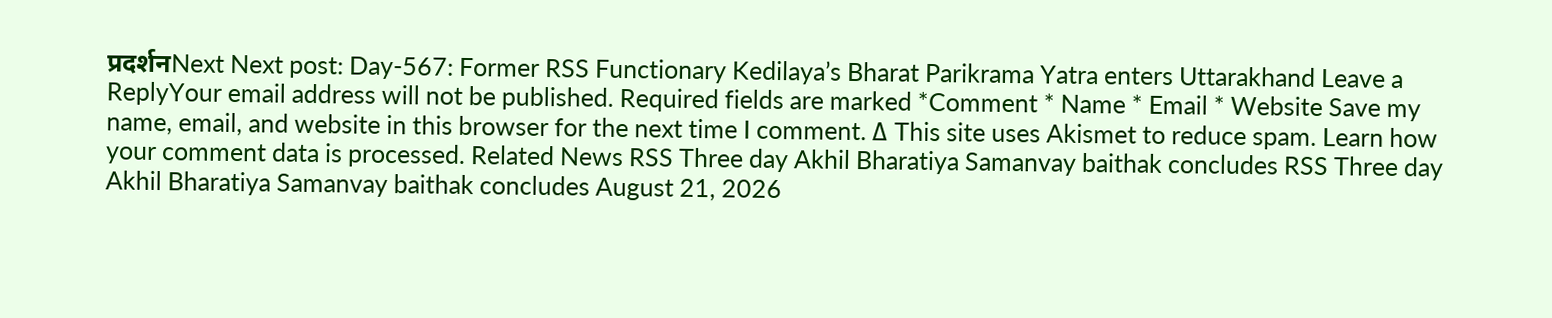प्रदर्शनNext Next post: Day-567: Former RSS Functionary Kedilaya’s Bharat Parikrama Yatra enters Uttarakhand Leave a ReplyYour email address will not be published. Required fields are marked *Comment * Name * Email * Website Save my name, email, and website in this browser for the next time I comment. Δ This site uses Akismet to reduce spam. Learn how your comment data is processed. Related News RSS Three day Akhil Bharatiya Samanvay baithak concludes RSS Three day Akhil Bharatiya Samanvay baithak concludes August 21, 2026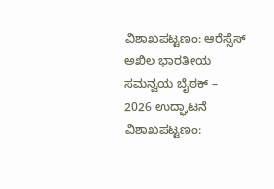ವಿಶಾಖಪಟ್ಟಣಂ: ಆರೆಸ್ಸೆಸ್ ಅಖಿಲ ಭಾರತೀಯ ಸಮನ್ವಯ ಬೈಠಕ್ – 2026 ಉದ್ಘಾಟನೆ ವಿಶಾಖಪಟ್ಟಣಂ: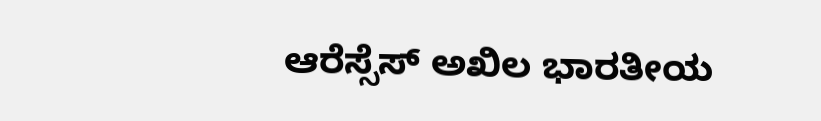ಆರೆಸ್ಸೆಸ್ ಅಖಿಲ ಭಾರತೀಯ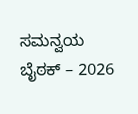ಸಮನ್ವಯ ಬೈಠಕ್ – 2026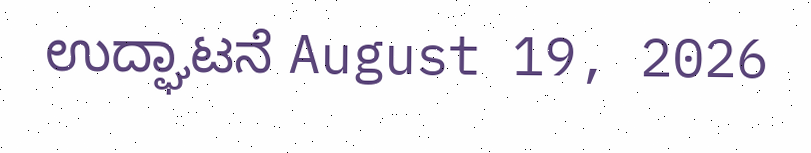ಉದ್ಘಾಟನೆ August 19, 2026